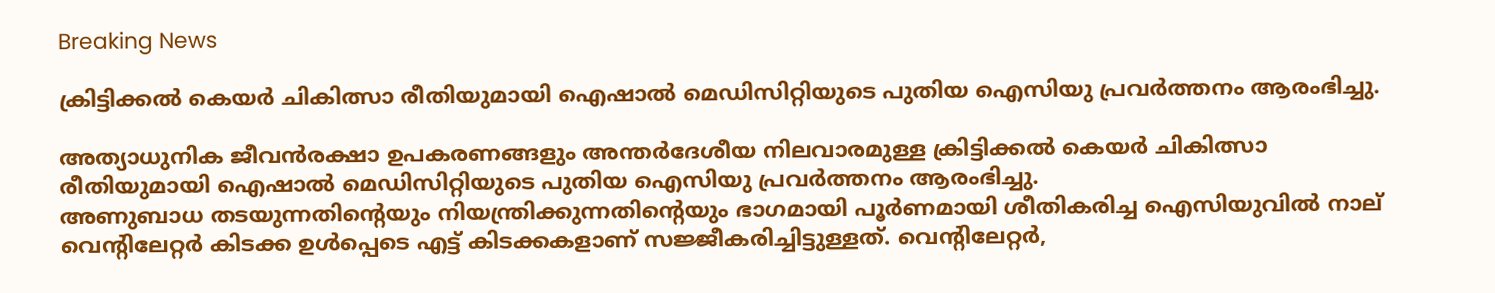Breaking News

ക്രിട്ടിക്കൽ കെയർ ചികിത്സാ രീതിയുമായി ഐഷാൽ മെഡിസിറ്റിയുടെ പുതിയ ഐസിയു പ്രവർത്തനം ആരംഭിച്ചു.

അത്യാധുനിക ജീവൻരക്ഷാ ഉപകരണങ്ങളും അന്തർദേശീയ നിലവാരമുള്ള ക്രിട്ടിക്കൽ കെയർ ചികിത്സാ രീതിയുമായി ഐഷാൽ മെഡിസിറ്റിയുടെ പുതിയ ഐസിയു പ്രവർത്തനം ആരംഭിച്ചു.
അണുബാധ തടയുന്നതിന്റെയും നിയന്ത്രിക്കുന്നതിന്റെയും ഭാഗമായി പൂർണമായി ശീതികരിച്ച ഐസിയുവിൽ നാല് വെന്റിലേറ്റർ കിടക്ക ഉൾപ്പെടെ എട്ട് കിടക്കകളാണ് സജ്ജീകരിച്ചിട്ടുള്ളത്. വെന്റിലേറ്റർ,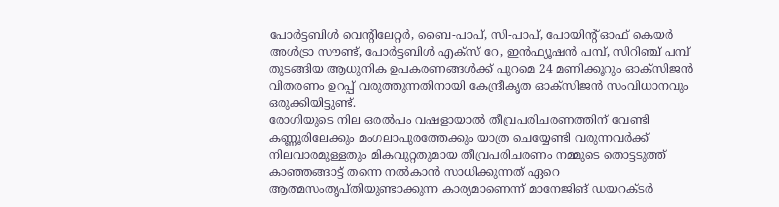പോർട്ടബിൾ വെന്റിലേറ്റർ, ബൈ-പാപ്, സി-പാപ്, പോയിന്റ് ഓഫ് കെയർ അൾട്രാ സൗണ്ട്, പോർട്ടബിൾ എക്സ് റേ, ഇൻഫ്യൂഷൻ പമ്പ്, സിറിഞ്ച് പമ്പ് തുടങ്ങിയ ആധുനിക ഉപകരണങ്ങൾക്ക് പുറമെ 24 മണിക്കൂറും ഓക്സിജൻ വിതരണം ഉറപ്പ് വരുത്തുന്നതിനായി കേന്ദ്രീകൃത ഓക്സിജൻ സംവിധാനവും ഒരുക്കിയിട്ടുണ്ട്.
രോഗിയുടെ നില ഒരൽപം വഷളായാൽ തീവ്രപരിചരണത്തിന് വേണ്ടി കണ്ണൂരിലേക്കും മംഗലാപുരത്തേക്കും യാത്ര ചെയ്യേണ്ടി വരുന്നവർക്ക് നിലവാരമുള്ളതും മികവുറ്റതുമായ തീവ്രപരിചരണം നമ്മുടെ തൊട്ടടുത്ത് കാഞ്ഞങ്ങാട്ട് തന്നെ നൽകാൻ സാധിക്കുന്നത് ഏറെ ആത്മസംതൃപ്തിയുണ്ടാക്കുന്ന കാര്യമാണെന്ന് മാനേജിങ് ഡയറക്ടർ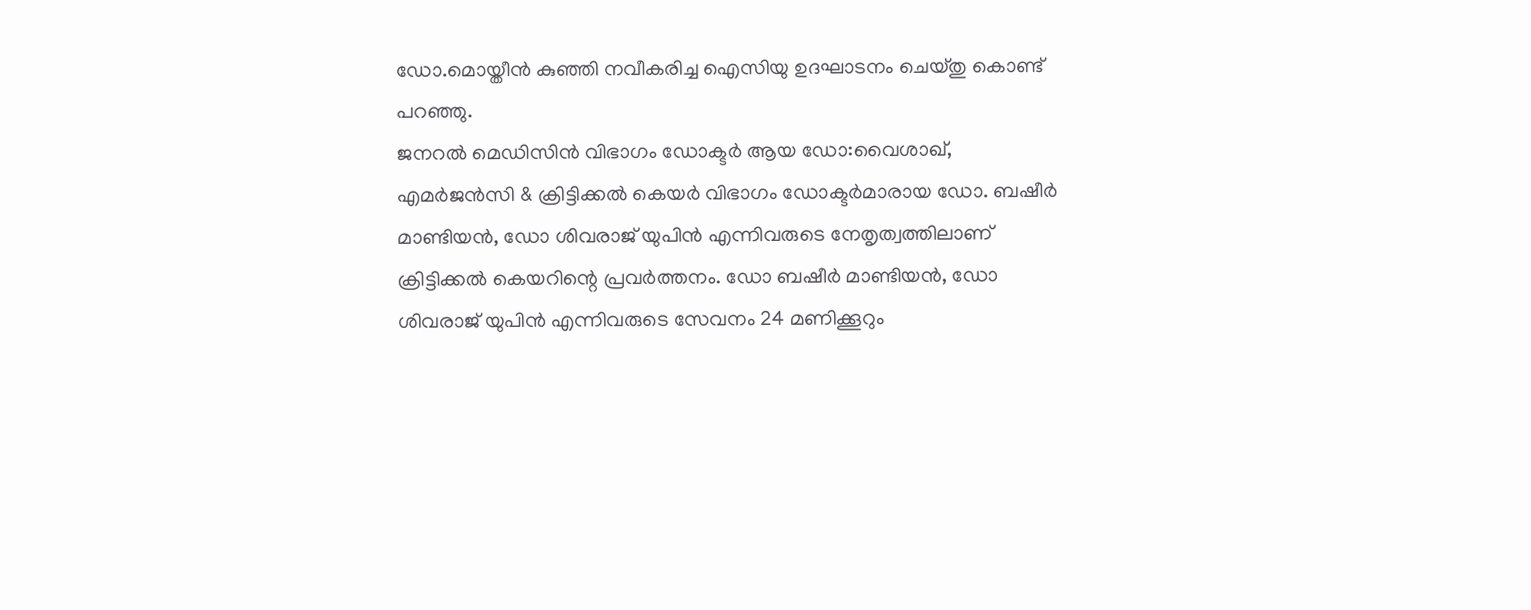ഡോ.മൊയ്തീൻ കുഞ്ഞി നവീകരിച്ച ഐസിയു ഉദഘാടനം ചെയ്തു കൊണ്ട് പറഞ്ഞു.
ജനറൽ മെഡിസിൻ വിഭാഗം ഡോക്ടർ ആയ ഡോ:വൈശാഖ്, എമർജൻസി & ക്രിട്ടിക്കൽ കെയർ വിഭാഗം ഡോക്ടർമാരായ ഡോ. ബഷീർ മാണ്ടിയൻ, ഡോ ശിവരാജ് യുപിൻ എന്നിവരുടെ നേതൃത്വത്തിലാണ് ക്രിട്ടിക്കൽ കെയറിന്റെ പ്രവർത്തനം. ഡോ ബഷീർ മാണ്ടിയൻ, ഡോ ശിവരാജ് യുപിൻ എന്നിവരുടെ സേവനം 24 മണിക്കൂറും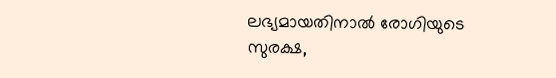ലഭ്യമായതിനാൽ രോഗിയുടെ സുരക്ഷ,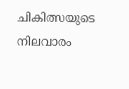ചികിത്സയുടെ നിലവാരം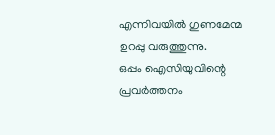എന്നിവയിൽ ഗുണമേന്മ ഉറപ്പു വരുത്തുന്നു.
ഒപ്പം ഐസിയുവിന്റെ പ്രവർത്തനം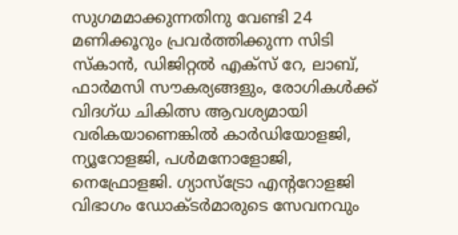സുഗമമാക്കുന്നതിനു വേണ്ടി 24 മണിക്കൂറും പ്രവർത്തിക്കുന്ന സിടി സ്കാൻ, ഡിജിറ്റൽ എക്സ് റേ, ലാബ്, ഫാർമസി സൗകര്യങ്ങളും, രോഗികൾക്ക് വിദഗ്ധ ചികിത്സ ആവശ്യമായി വരികയാണെങ്കിൽ കാർഡിയോളജി, ന്യൂറോളജി, പൾമനോളോജി, നെഫ്രോളജി. ഗ്യാസ്‌ട്രോ എന്ററോളജി വിഭാഗം ഡോക്ടർമാരുടെ സേവനവും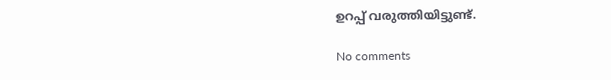ഉറപ്പ് വരുത്തിയിട്ടുണ്ട്.

No comments